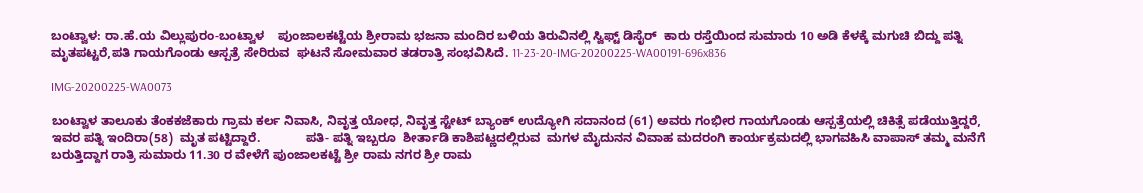ಬಂಟ್ವಾಳ: ರಾ.ಹೆ.ಯ ವಿಲ್ಲುಪುರಂ-ಬಂಟ್ವಾಳ    ಪುಂಜಾಲಕಟ್ಟೆಯ ಶ್ರೀರಾಮ ಭಜನಾ ಮಂದಿರ ಬಳಿಯ ತಿರುವಿನಲ್ಲಿ ಸ್ವಿಫ್ಟ್ ಡಿಸೈರ್  ಕಾರು ರಸ್ತೆಯಿಂದ ಸುಮಾರು 10 ಅಡಿ ಕೆಳಕ್ಕೆ ಮಗುಚಿ ಬಿದ್ದು ಪತ್ನಿ ಮೃತಪಟ್ಟರೆ,ಪತಿ ಗಾಯಗೊಂಡು ಆಸ್ಪತ್ರೆ ಸೇರಿರುವ  ಘಟನೆ ಸೋಮವಾರ ತಡರಾತ್ರಿ ಸಂಭವಿಸಿದೆ. 11-23-20-IMG-20200225-WA00191-696x836

IMG-20200225-WA0073

ಬಂಟ್ವಾಳ ತಾಲೂಕು ತೆಂಕಕಜೆಕಾರು ಗ್ರಾಮ ಕರ್ಲ ನಿವಾಸಿ, ನಿವೃತ್ತ ಯೋಧ, ನಿವೃತ್ತ ಸ್ಟೇಟ್ ಬ್ಯಾಂಕ್ ಉದ್ಯೋಗಿ ಸದಾನಂದ (61) ಅವರು ಗಂಭೀರ ಗಾಯಗೊಂಡು ಆಸ್ಪತ್ರೆಯಲ್ಲಿ ಚಿಕಿತ್ಸೆ ಪಡೆಯುತ್ತಿದ್ದರೆ, ಇವರ ಪತ್ನಿ ಇಂದಿರಾ(58)  ಮೃತ ಪಟ್ಟಿದ್ದಾರೆ.             ಪತಿ- ಪತ್ನಿ ಇಬ್ಬರೂ  ಶೀರ್ತಾಡಿ ಕಾಶಿಪಟ್ಣದಲ್ಲಿರುವ  ಮಗಳ ಮೈದುನನ ವಿವಾಹ ಮದರಂಗಿ ಕಾರ್ಯಕ್ರಮದಲ್ಲಿ ಭಾಗವಹಿಸಿ ವಾಪಾಸ್ ತಮ್ಮ ಮನೆಗೆ ಬರುತ್ತಿದ್ದಾಗ ರಾತ್ರಿ ಸುಮಾರು 11.30 ರ ವೇಳೆಗೆ ಪುಂಜಾಲಕಟ್ಟೆ ಶ್ರೀ ರಾಮ ನಗರ ಶ್ರೀ ರಾಮ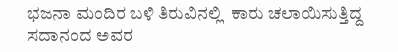ಭಜನಾ ಮಂದಿರ ಬಳಿ ತಿರುವಿನಲ್ಲಿ  ಕಾರು ಚಲಾಯಿಸುತ್ತಿದ್ದ  ಸದಾನಂದ ಅವರ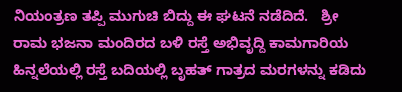ನಿಯಂತ್ರಣ ತಪ್ಪಿ ಮುಗುಚಿ ಬಿದ್ದು ಈ ಘಟನೆ ನಡೆದಿದೆ.   ಶ್ರೀ ರಾಮ ಭಜನಾ ಮಂದಿರದ ಬಳಿ ರಸ್ತೆ ಅಭಿವೃದ್ದಿ ಕಾಮಗಾರಿಯ ಹಿನ್ನಲೆಯಲ್ಲಿ ರಸ್ತೆ ಬದಿಯಲ್ಲಿ ಬೃಹತ್ ಗಾತ್ರದ ಮರಗಳನ್ನು ಕಡಿದು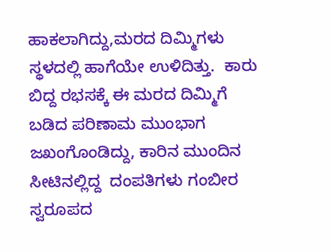ಹಾಕಲಾಗಿದ್ದು,ಮರದ ದಿಮ್ಮಿಗಳು ಸ್ಥಳದಲ್ಲಿ ಹಾಗೆಯೇ ಉಳಿದಿತ್ತು.  ಕಾರು  ಬಿದ್ದ ರಭಸಕ್ಕೆ ಈ ಮರದ ದಿಮ್ಮಿಗೆ ಬಡಿದ ಪರಿಣಾಮ ಮುಂಭಾಗ ಜಖಂಗೊಂಡಿದ್ದು, ಕಾರಿನ ಮುಂದಿನ ಸೀಟಿನಲ್ಲಿದ್ದ  ದಂಪತಿಗಳು ಗಂಬೀರ ಸ್ವರೂಪದ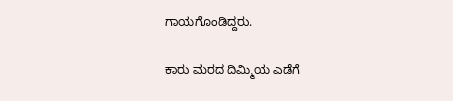ಗಾಯಗೊಂಡಿದ್ದರು.

ಕಾರು ಮರದ ದಿಮ್ಮಿಯ ಎಡೆಗೆ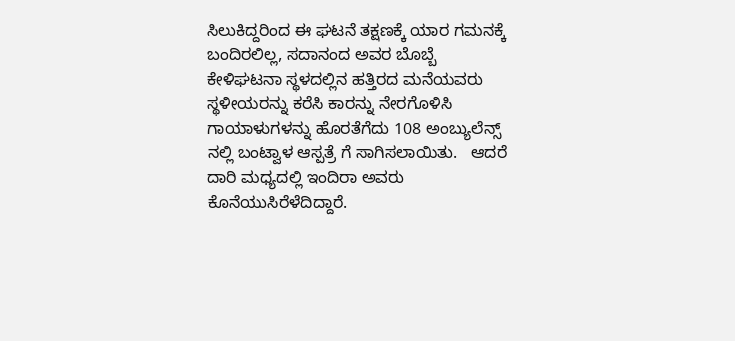ಸಿಲುಕಿದ್ದರಿಂದ ಈ ಘಟನೆ ತಕ್ಷಣಕ್ಕೆ ಯಾರ ಗಮನಕ್ಕೆ ಬಂದಿರಲಿಲ್ಲ, ಸದಾನಂದ ಅವರ ಬೊಬ್ಬೆ ಕೇಳಿಘಟನಾ ಸ್ಥಳದಲ್ಲಿನ ಹತ್ತಿರದ ಮನೆಯವರು  ಸ್ಥಳೀಯರನ್ನು ಕರೆಸಿ ಕಾರನ್ನು ನೇರಗೊಳಿಸಿ ಗಾಯಾಳುಗಳನ್ನು ಹೊರತೆಗೆದು 108 ಅಂಬ್ಯುಲೆನ್ಸ್ ನಲ್ಲಿ ಬಂಟ್ವಾಳ ಆಸ್ಪತ್ರೆ ಗೆ ಸಾಗಿಸಲಾಯಿತು.   ಆದರೆ ದಾರಿ ಮಧ್ಯದಲ್ಲಿ ಇಂದಿರಾ ಅವರು ಕೊನೆಯುಸಿರೆಳೆದಿದ್ದಾರೆ‌.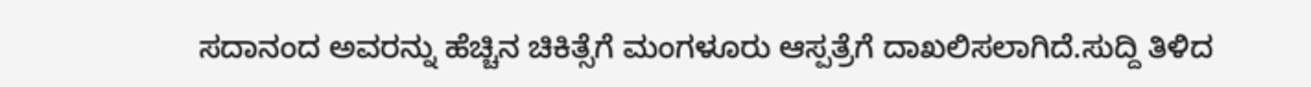ಸದಾನಂದ ಅವರನ್ನು ಹೆಚ್ಚಿನ‌ ಚಿಕಿತ್ಸೆಗೆ ಮಂಗಳೂರು ಆಸ್ಪತ್ರೆಗೆ ದಾಖಲಿಸಲಾಗಿದೆ.ಸುದ್ದಿ ತಿಳಿದ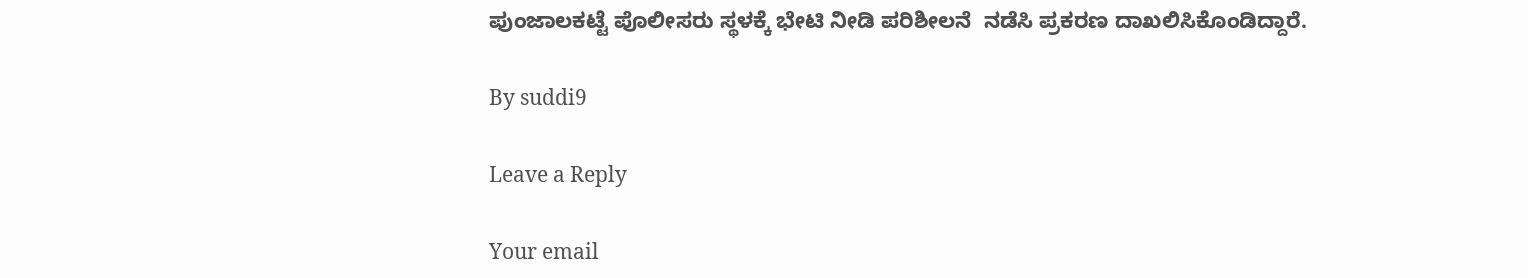ಪುಂಜಾಲಕಟ್ಟೆ ಪೊಲೀಸರು ಸ್ಥಳಕ್ಕೆ ಭೇಟಿ ನೀಡಿ ಪರಿಶೀಲನೆ  ನಡೆಸಿ ಪ್ರಕರಣ ದಾಖಲಿಸಿಕೊಂಡಿದ್ದಾರೆ.

By suddi9

Leave a Reply

Your email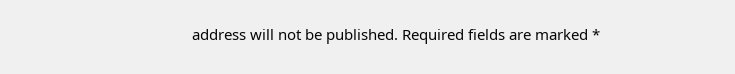address will not be published. Required fields are marked *